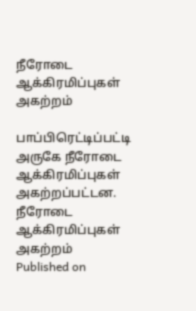நீரோடை ஆக்கிரமிப்புகள் அகற்றம்

பாப்பிரெட்டிப்பட்டி அருகே நீரோடை ஆக்கிரமிப்புகள் அகற்றப்பட்டன.
நீரோடை ஆக்கிரமிப்புகள் அகற்றம்
Published on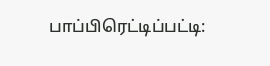பாப்பிரெட்டிப்பட்டி: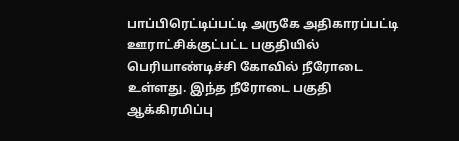பாப்பிரெட்டிப்பட்டி அருகே அதிகாரப்பட்டி ஊராட்சிக்குட்பட்ட பகுதியில் பெரியாண்டிச்சி கோவில் நீரோடை உள்ளது. இந்த நீரோடை பகுதி ஆக்கிரமிப்பு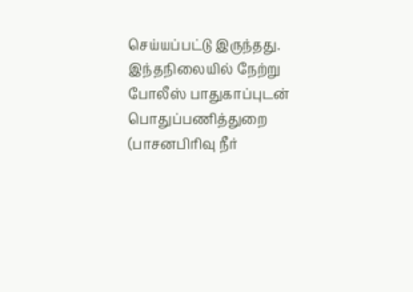செய்யப்பட்டு இருந்தது. இந்தநிலையில் நேற்று போலீஸ் பாதுகாப்புடன் பொதுப்பணித்துறை (பாசனபிரிவு நீர்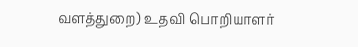வளத்துறை) உதவி பொறியாளர்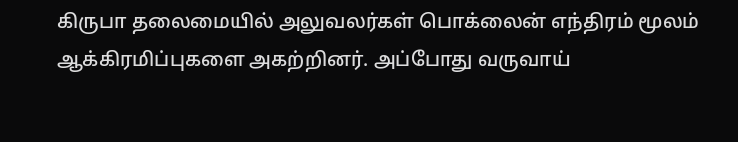கிருபா தலைமையில் அலுவலர்கள் பொக்லைன் எந்திரம் மூலம் ஆக்கிரமிப்புகளை அகற்றினர். அப்போது வருவாய்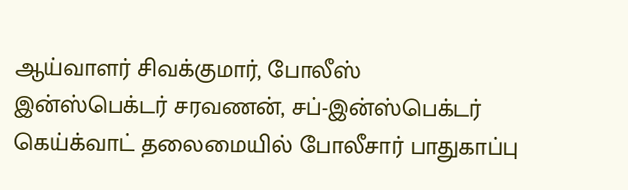ஆய்வாளர் சிவக்குமார், போலீஸ் இன்ஸ்பெக்டர் சரவணன், சப்-இன்ஸ்பெக்டர் கெய்க்வாட் தலைமையில் போலீசார் பாதுகாப்பு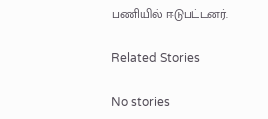பணியில் ஈடுபட்டனர்.

Related Stories

No stories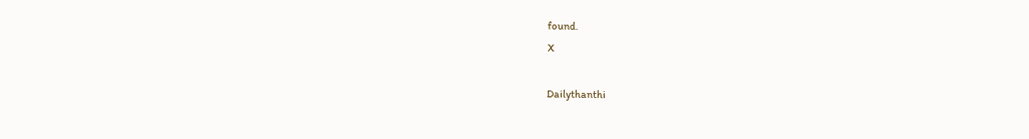found.
X

Dailythanthi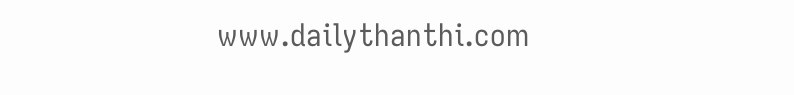www.dailythanthi.com